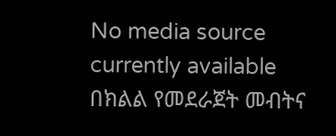No media source currently available
በክልል የመደራጀት መብትና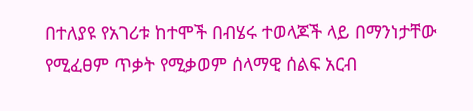በተለያዩ የአገሪቱ ከተሞች በብሄሩ ተወላጆች ላይ በማንነታቸው የሚፈፀም ጥቃት የሚቃወም ሰላማዊ ሰልፍ አርብ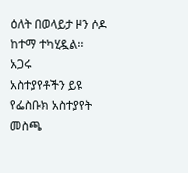ዕለት በወላይታ ዞን ሶዶ ከተማ ተካሂዷል፡፡
አጋሩ
አስተያየቶችን ይዩ
የፌስቡክ አስተያየት መስጫ